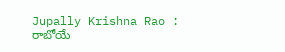Jupally Krishna Rao : రాబోయే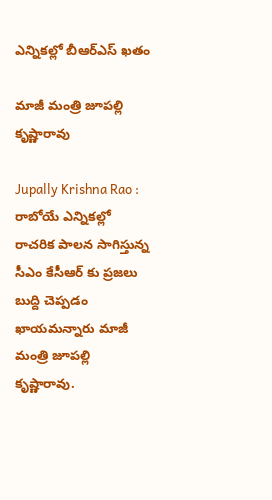ఎన్నిక‌ల్లో బీఆర్ఎస్ ఖ‌తం

మాజీ మంత్రి జూప‌ల్లి కృష్ణారావు

Jupally Krishna Rao : రాబోయే ఎన్నిక‌ల్లో రాచ‌రిక పాల‌న సాగిస్తున్న సీఎం కేసీఆర్ కు ప్ర‌జ‌లు బుద్ది చెప్ప‌డం ఖాయ‌మ‌న్నారు మాజీ మంత్రి జూప‌ల్లి కృష్ణారావు.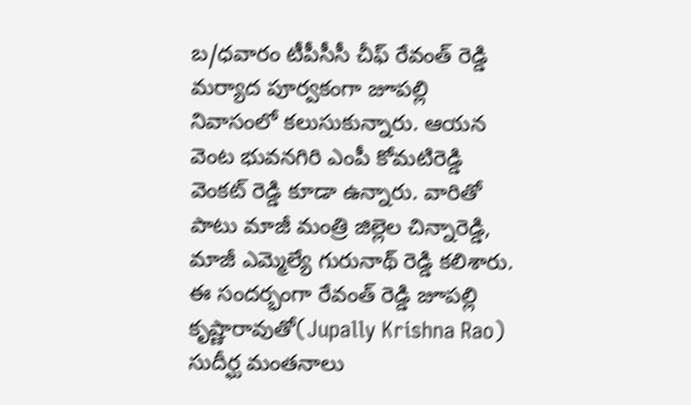బ‌/ధ‌వారం టీపీసీసీ చీఫ్ రేవంత్ రెడ్డి మ‌ర్యాద పూర్వ‌కంగా జూప‌ల్లి నివాసంలో క‌లుసుకున్నారు. ఆయ‌న వెంట భువ‌న‌గిరి ఎంపీ కోమ‌టిరెడ్డి వెంక‌ట్ రెడ్డి కూడా ఉన్నారు. వారితో పాటు మాజీ మంత్రి జిల్లెల చిన్నారెడ్డి, మాజీ ఎమ్మెల్యే గురునాథ్ రెడ్డి క‌లిశారు. ఈ సంద‌ర్భంగా రేవంత్ రెడ్డి జూప‌ల్లి కృష్ణారావుతో(Jupally Krishna Rao) సుదీర్ఘ మంత‌నాలు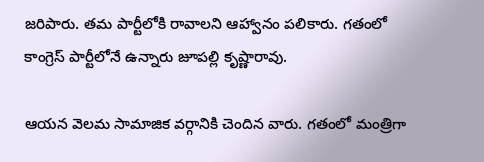జ‌రిపారు. త‌మ పార్టీలోకి రావాల‌ని ఆహ్వానం ప‌లికారు. గ‌తంలో కాంగ్రెస్ పార్టీలోనే ఉన్నారు జూప‌ల్లి కృష్ణారావు.

ఆయ‌న వెల‌మ సామాజిక వ‌ర్గానికి చెందిన వారు. గ‌తంలో మంత్రిగా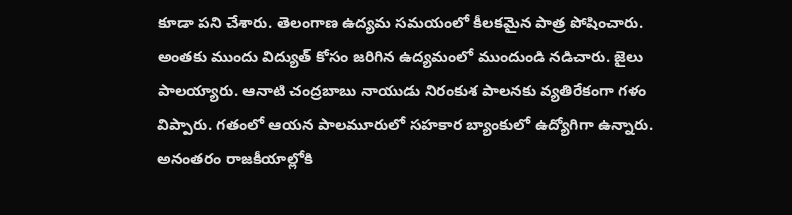కూడా ప‌ని చేశారు. తెలంగాణ ఉద్య‌మ స‌మ‌యంలో కీల‌క‌మైన పాత్ర పోషించారు. అంతకు ముందు విద్యుత్ కోసం జ‌రిగిన ఉద్య‌మంలో ముందుండి న‌డిచారు. జైలు పాల‌య్యారు. ఆనాటి చంద్ర‌బాబు నాయుడు నిరంకుశ పాల‌న‌కు వ్య‌తిరేకంగా గ‌ళం విప్పారు. గ‌తంలో ఆయ‌న పాల‌మూరులో స‌హ‌కార బ్యాంకులో ఉద్యోగిగా ఉన్నారు. అనంత‌రం రాజ‌కీయాల్లోకి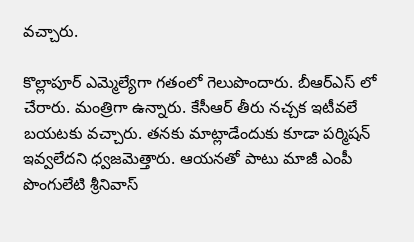వ‌చ్చారు.

కొల్లాపూర్ ఎమ్మెల్యేగా గ‌తంలో గెలుపొందారు. బీఆర్ఎస్ లో చేరారు. మంత్రిగా ఉన్నారు. కేసీఆర్ తీరు న‌చ్చ‌క ఇటీవ‌లే బ‌య‌ట‌కు వ‌చ్చారు. త‌న‌కు మాట్లాడేందుకు కూడా ప‌ర్మిష‌న్ ఇవ్వ‌లేద‌ని ధ్వ‌జ‌మెత్తారు. ఆయ‌న‌తో పాటు మాజీ ఎంపీ పొంగులేటి శ్రీ‌నివాస్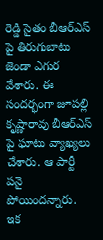రెడ్డి సైతం బీఆర్ఎస్ పై తిరుగుబాటు జెండా ఎగుర వేశారు. ఈ సంద‌ర్భంగా జూప‌ల్లి కృష్ణారావు బీఆర్ఎస్ పై ఘాటు వ్యాఖ్య‌లు చేశారు. ఆ పార్టీ ప‌నై పోయింద‌న్నారు. ఇక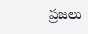ప్ర‌జ‌లు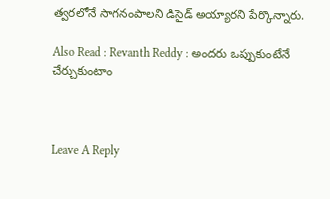త్వ‌ర‌లోనే సాగ‌నంపాల‌ని డిసైడ్ అయ్యార‌ని పేర్కొన్నారు.

Also Read : Revanth Reddy : అంద‌రు ఒప్పుకుంటేనే చేర్చుకుంటాం



Leave A Reply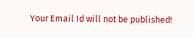Your Email Id will not be published!